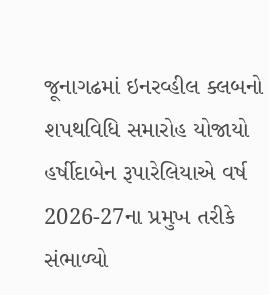જૂનાગઢમાં ઇનરવ્હીલ ક્લબનો શપથવિધિ સમારોહ યોજાયો
હર્ષીદાબેન રૂપારેલિયાએ વર્ષ 2026-27ના પ્રમુખ તરીકે સંભાળ્યો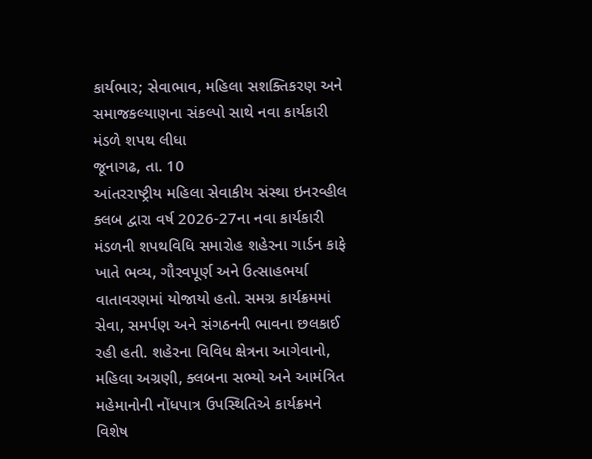કાર્યભાર; સેવાભાવ, મહિલા સશક્તિકરણ અને સમાજકલ્યાણના સંકલ્પો સાથે નવા કાર્યકારી મંડળે શપથ લીધા
જૂનાગઢ, તા. 10
આંતરરાષ્ટ્રીય મહિલા સેવાકીય સંસ્થા ઇનરવ્હીલ ક્લબ દ્વારા વર્ષ 2026-27ના નવા કાર્યકારી મંડળની શપથવિધિ સમારોહ શહેરના ગાર્ડન કાફે ખાતે ભવ્ય, ગૌરવપૂર્ણ અને ઉત્સાહભર્યા વાતાવરણમાં યોજાયો હતો. સમગ્ર કાર્યક્રમમાં સેવા, સમર્પણ અને સંગઠનની ભાવના છલકાઈ રહી હતી. શહેરના વિવિધ ક્ષેત્રના આગેવાનો, મહિલા અગ્રણી, ક્લબના સભ્યો અને આમંત્રિત મહેમાનોની નોંધપાત્ર ઉપસ્થિતિએ કાર્યક્રમને વિશેષ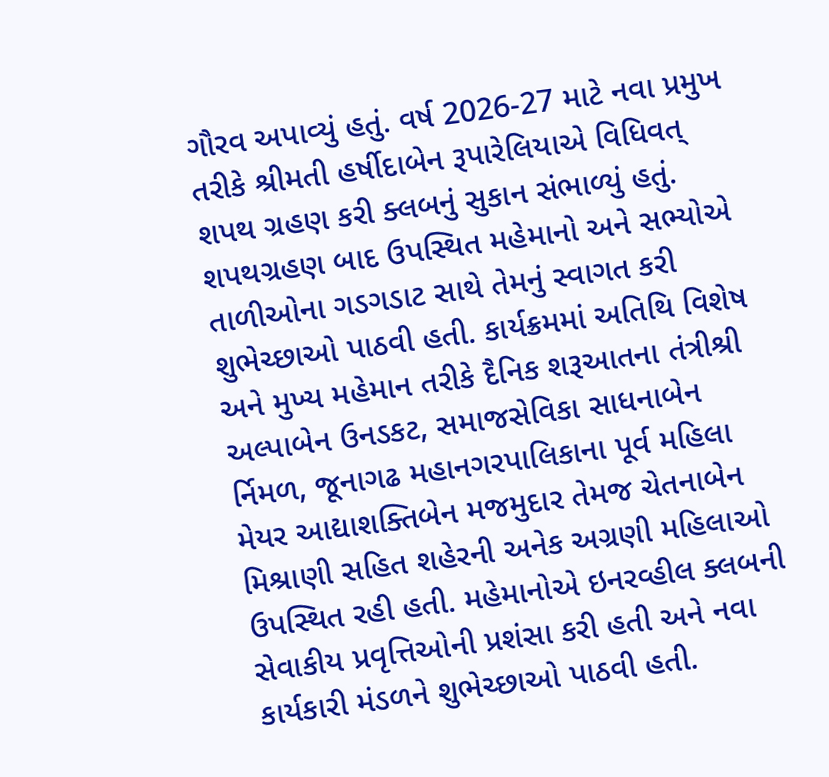ગૌરવ અપાવ્યું હતું. વર્ષ 2026-27 માટે નવા પ્રમુખ તરીકે શ્રીમતી હર્ષીદાબેન રૂપારેલિયાએ વિધિવત્ શપથ ગ્રહણ કરી ક્લબનું સુકાન સંભાળ્યું હતું. શપથગ્રહણ બાદ ઉપસ્થિત મહેમાનો અને સભ્યોએ તાળીઓના ગડગડાટ સાથે તેમનું સ્વાગત કરી શુભેચ્છાઓ પાઠવી હતી. કાર્યક્રમમાં અતિથિ વિશેષ અને મુખ્ય મહેમાન તરીકે દૈનિક શરૂઆતના તંત્રીશ્રી અલ્પાબેન ઉનડકટ, સમાજસેવિકા સાધનાબેન ર્નિમળ, જૂનાગઢ મહાનગરપાલિકાના પૂર્વ મહિલા મેયર આદ્યાશક્તિબેન મજમુદાર તેમજ ચેતનાબેન મિશ્રાણી સહિત શહેરની અનેક અગ્રણી મહિલાઓ ઉપસ્થિત રહી હતી. મહેમાનોએ ઇનરવ્હીલ ક્લબની સેવાકીય પ્રવૃત્તિઓની પ્રશંસા કરી હતી અને નવા કાર્યકારી મંડળને શુભેચ્છાઓ પાઠવી હતી.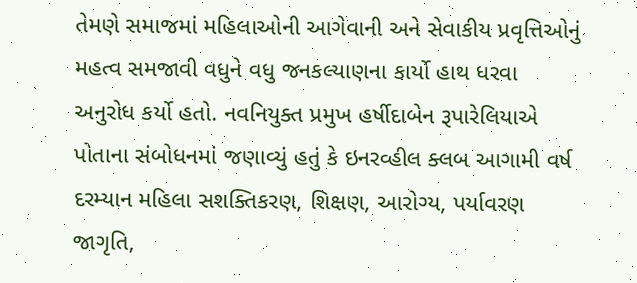તેમણે સમાજમાં મહિલાઓની આગેવાની અને સેવાકીય પ્રવૃત્તિઓનું મહત્વ સમજાવી વધુને વધુ જનકલ્યાણના કાર્યો હાથ ધરવા અનુરોધ કર્યો હતો. નવનિયુક્ત પ્રમુખ હર્ષીદાબેન રૂપારેલિયાએ પોતાના સંબોધનમાં જણાવ્યું હતું કે ઇનરવ્હીલ ક્લબ આગામી વર્ષ દરમ્યાન મહિલા સશક્તિકરણ, શિક્ષણ, આરોગ્ય, પર્યાવરણ જાગૃતિ,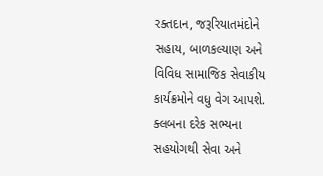રક્તદાન, જરૂરિયાતમંદોને સહાય, બાળકલ્યાણ અને વિવિધ સામાજિક સેવાકીય કાર્યક્રમોને વધુ વેગ આપશે. ક્લબના દરેક સભ્યના સહયોગથી સેવા અને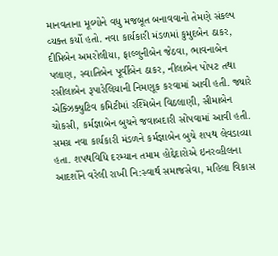માનવતાના મૂલ્યોને વધુ મજબૂત બનાવવાનો તેમણે સંકલ્પ વ્યક્ત કર્યો હતો. નવા કાર્યકારી મંડળમાં કુમુદબેન ઠાકર, દીપ્તિબેન અમરોલીયા, ફાલ્ગુનીબેન જેઠવા, ભાવનાબેન પલાણ, સ્વાતિબેન પૂર્વીબેન ઠાકર, નીલાબેન પોપટ તથા રસીલાબેન રૂપારેલિયાની નિમણૂક કરવામાં આવી હતી. જ્યારે એક્ઝિક્યુટિવ કમિટીમાં રશ્મિબેન વિઠલાણી, સીમાબેન ચોકસી, કર્મજ્ઞાબેન બુચને જવાબદારી સોંપવામાં આવી હતી. સમગ્ર નવા કાર્યકારી મંડળને કર્મજ્ઞાબેન બુચે શપથ લેવડાવ્યા હતા. શપથવિધિ દરમ્યાન તમામ હોદ્દેદારોએ ઇનરવ્હીલના આદર્શોને વરેલી રાખી નિ:સ્વાર્થ સમાજસેવા, મહિલા વિકાસ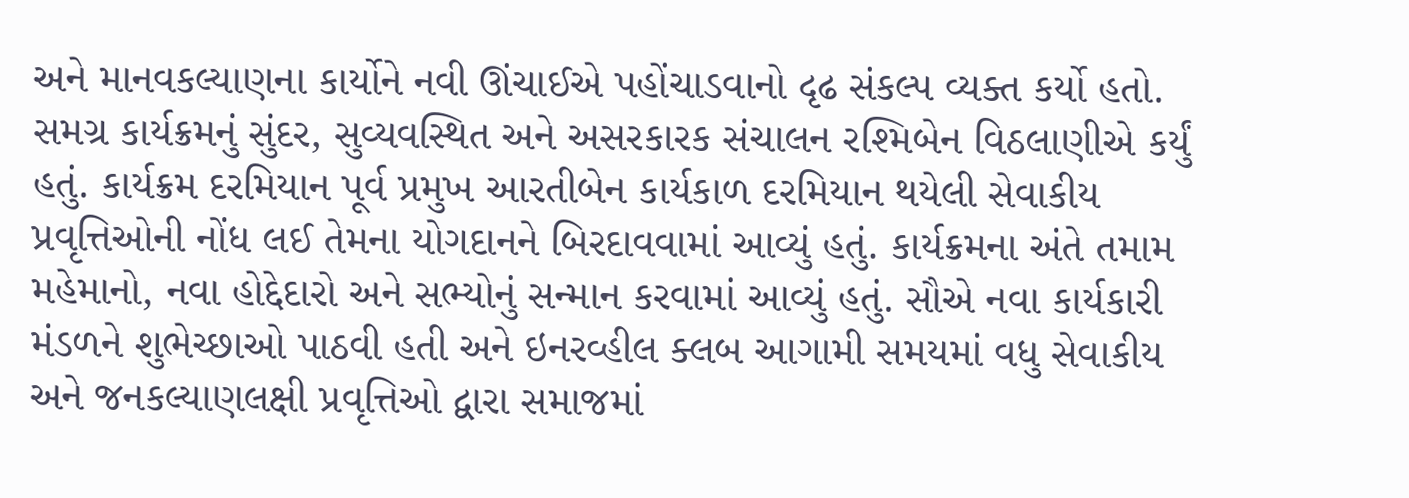અને માનવકલ્યાણના કાર્યોને નવી ઊંચાઈએ પહોંચાડવાનો દૃઢ સંકલ્પ વ્યક્ત કર્યો હતો. સમગ્ર કાર્યક્રમનું સુંદર, સુવ્યવસ્થિત અને અસરકારક સંચાલન રશ્મિબેન વિઠલાણીએ કર્યું હતું. કાર્યક્રમ દરમિયાન પૂર્વ પ્રમુખ આરતીબેન કાર્યકાળ દરમિયાન થયેલી સેવાકીય પ્રવૃત્તિઓની નોંધ લઈ તેમના યોગદાનને બિરદાવવામાં આવ્યું હતું. કાર્યક્રમના અંતે તમામ મહેમાનો, નવા હોદ્દેદારો અને સભ્યોનું સન્માન કરવામાં આવ્યું હતું. સૌએ નવા કાર્યકારી મંડળને શુભેચ્છાઓ પાઠવી હતી અને ઇનરવ્હીલ ક્લબ આગામી સમયમાં વધુ સેવાકીય અને જનકલ્યાણલક્ષી પ્રવૃત્તિઓ દ્વારા સમાજમાં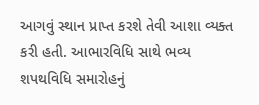આગવું સ્થાન પ્રાપ્ત કરશે તેવી આશા વ્યક્ત કરી હતી. આભારવિધિ સાથે ભવ્ય શપથવિધિ સમારોહનું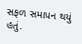સફળ સમાપન થયું હતું.